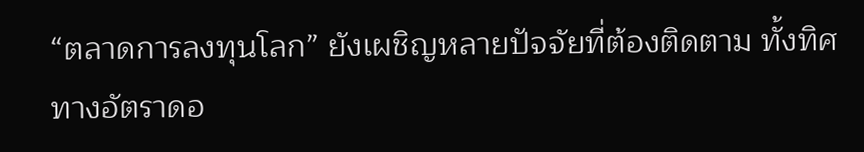“ตลาดการลงทุนโลก” ยังเผชิญหลายปัจจัยที่ต้องติดตาม ทั้งทิศทางอัตราดอ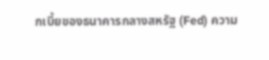กเบี้ยของธนาคารกลางสหรัฐ (Fed) ความ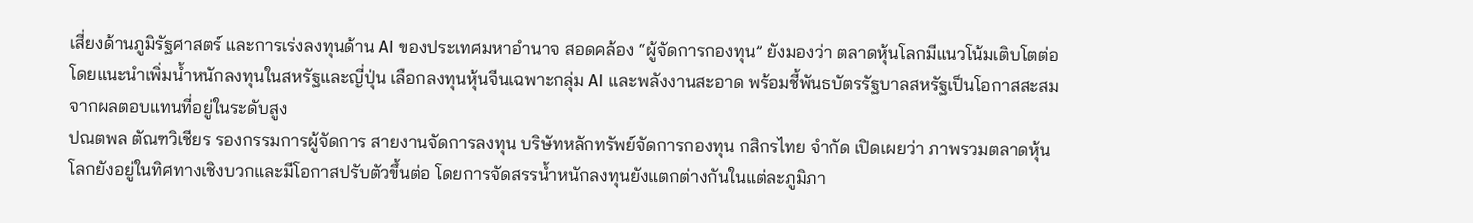เสี่ยงด้านภูมิรัฐศาสตร์ และการเร่งลงทุนด้าน AI ของประเทศมหาอำนาจ สอดคล้อง “ผู้จัดการกองทุน” ยังมองว่า ตลาดหุ้นโลกมีแนวโน้มเติบโตต่อ โดยแนะนำเพิ่มน้ำหนักลงทุนในสหรัฐและญี่ปุ่น เลือกลงทุนหุ้นจีนเฉพาะกลุ่ม AI และพลังงานสะอาด พร้อมชี้พันธบัตรรัฐบาลสหรัฐเป็นโอกาสสะสมจากผลตอบแทนที่อยู่ในระดับสูง
ปณตพล ตัณฑวิเชียร รองกรรมการผู้จัดการ สายงานจัดการลงทุน บริษัทหลักทรัพย์จัดการกองทุน กสิกรไทย จำกัด เปิดเผยว่า ภาพรวมตลาดหุ้นโลกยังอยู่ในทิศทางเชิงบวกและมีโอกาสปรับตัวขึ้นต่อ โดยการจัดสรรน้ำหนักลงทุนยังแตกต่างกันในแต่ละภูมิภา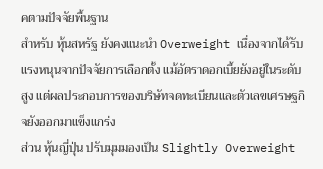คตามปัจจัยพื้นฐาน
สำหรับ หุ้นสหรัฐ ยังคงแนะนำ Overweight เนื่องจากได้รับแรงหนุนจากปัจจัยการเลือกตั้ง แม้อัตราดอกเบี้ยยังอยู่ในระดับสูง แต่ผลประกอบการของบริษัทจดทะเบียนและตัวเลขเศรษฐกิจยังออกมาแข็งแกร่ง
ส่วน หุ้นญี่ปุ่น ปรับมุมมองเป็น Slightly Overweight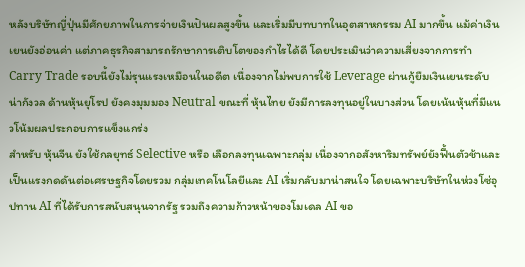หลังบริษัทญี่ปุ่นมีศักยภาพในการจ่ายเงินปันผลสูงขึ้น และเริ่มมีบทบาทในอุตสาหกรรม AI มากขึ้น แม้ค่าเงินเยนยังอ่อนค่า แต่ภาคธุรกิจสามารถรักษาการเติบโตของกำไรได้ดี โดยประเมินว่าความเสี่ยงจากการทำ Carry Trade รอบนี้ยังไม่รุนแรงเหมือนในอดีต เนื่องจากไม่พบการใช้ Leverage ผ่านกู้ยืมเงินเยนระดับน่ากังวล ด้านหุ้นยุโรป ยังคงมุมมอง Neutral ขณะที่ หุ้นไทย ยังมีการลงทุนอยู่ในบางส่วน โดยเน้นหุ้นที่มีแนวโน้มผลประกอบการแข็งแกร่ง
สำหรับ หุ้นจีน ยังใช้กลยุทธ์ Selective หรือ เลือกลงทุนเฉพาะกลุ่ม เนื่องจากอสังหาริมทรัพย์ยังฟื้นตัวช้าและเป็นแรงกดดันต่อเศรษฐกิจโดยรวม กลุ่มเทคโนโลยีและ AI เริ่มกลับมาน่าสนใจ โดยเฉพาะบริษัทในห่วงโซ่อุปทาน AI ที่ได้รับการสนับสนุนจากรัฐ รวมถึงความก้าวหน้าของโมเดล AI ขอ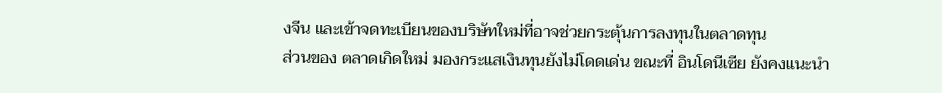งจีน และเข้าจดทะเบียนของบริษัทใหม่ที่อาจช่วยกระตุ้นการลงทุนในตลาดทุน
ส่วนของ ตลาดเกิดใหม่ มองกระแสเงินทุนยังไม่โดดเด่น ขณะที่ อินโดนีเซีย ยังคงแนะนำ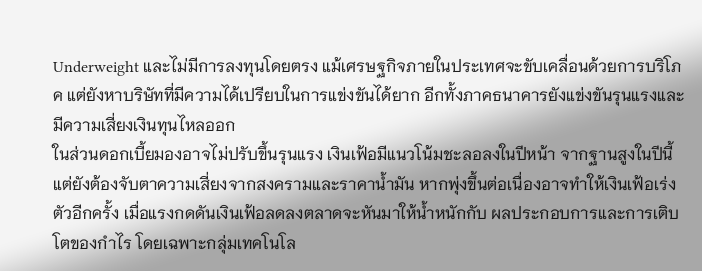Underweight และไม่มีการลงทุนโดยตรง แม้เศรษฐกิจภายในประเทศจะขับเคลื่อนด้วยการบริโภค แต่ยังหาบริษัทที่มีความได้เปรียบในการแข่งขันได้ยาก อีกทั้งภาคธนาคารยังแข่งขันรุนแรงและมีความเสี่ยงเงินทุนไหลออก
ในส่วนดอกเบี้ยมองอาจไม่ปรับขึ้นรุนแรง เงินเฟ้อมีแนวโน้มชะลอลงในปีหน้า จากฐานสูงในปีนี้ แต่ยังต้องจับตาความเสี่ยงจากสงครามและราคาน้ำมัน หากพุ่งขึ้นต่อเนื่องอาจทำให้เงินเฟ้อเร่งตัวอีกครั้ง เมื่อแรงกดดันเงินเฟ้อลดลงตลาดจะหันมาให้น้ำหนักกับ ผลประกอบการและการเติบโตของกำไร โดยเฉพาะกลุ่มเทคโนโล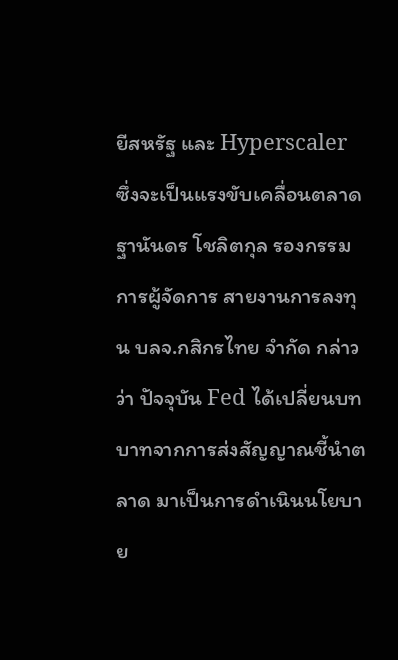ยีสหรัฐ และ Hyperscaler ซึ่งจะเป็นแรงขับเคลื่อนตลาด
ฐานันดร โชลิตกุล รองกรรมการผู้จัดการ สายงานการลงทุน บลจ.กสิกรไทย จำกัด กล่าวว่า ปัจจุบัน Fed ได้เปลี่ยนบทบาทจากการส่งสัญญาณชี้นำตลาด มาเป็นการดำเนินนโยบาย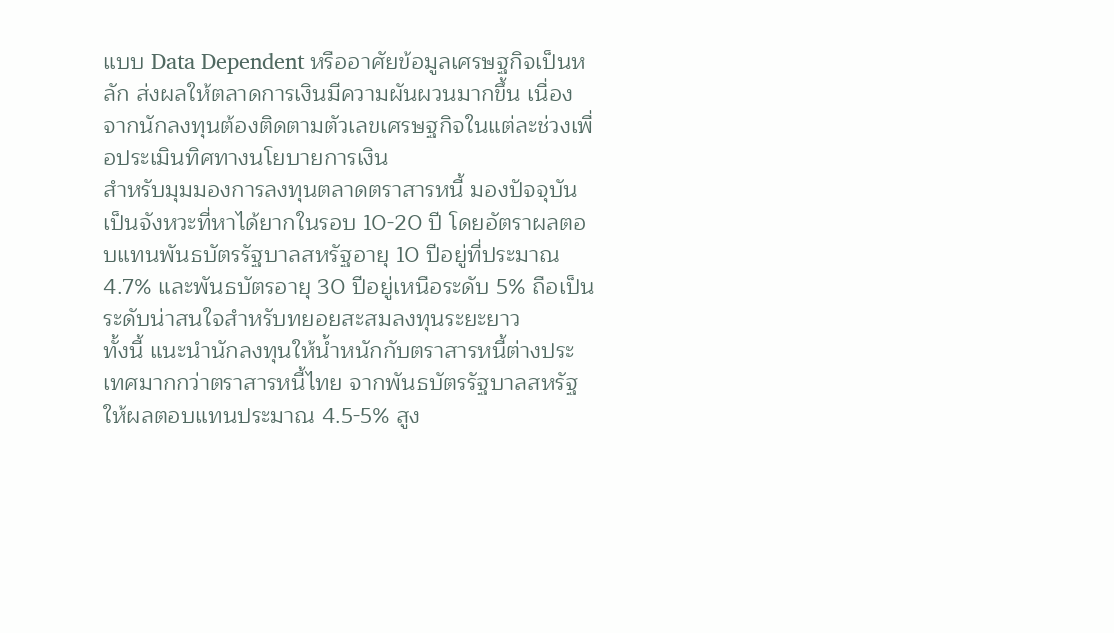แบบ Data Dependent หรืออาศัยข้อมูลเศรษฐกิจเป็นหลัก ส่งผลให้ตลาดการเงินมีความผันผวนมากขึ้น เนื่องจากนักลงทุนต้องติดตามตัวเลขเศรษฐกิจในแต่ละช่วงเพื่อประเมินทิศทางนโยบายการเงิน
สำหรับมุมมองการลงทุนตลาดตราสารหนี้ มองปัจจุบันเป็นจังหวะที่หาได้ยากในรอบ 10-20 ปี โดยอัตราผลตอบแทนพันธบัตรรัฐบาลสหรัฐอายุ 10 ปีอยู่ที่ประมาณ 4.7% และพันธบัตรอายุ 30 ปีอยู่เหนือระดับ 5% ถือเป็นระดับน่าสนใจสำหรับทยอยสะสมลงทุนระยะยาว
ทั้งนี้ แนะนำนักลงทุนให้น้ำหนักกับตราสารหนี้ต่างประเทศมากกว่าตราสารหนี้ไทย จากพันธบัตรรัฐบาลสหรัฐให้ผลตอบแทนประมาณ 4.5-5% สูง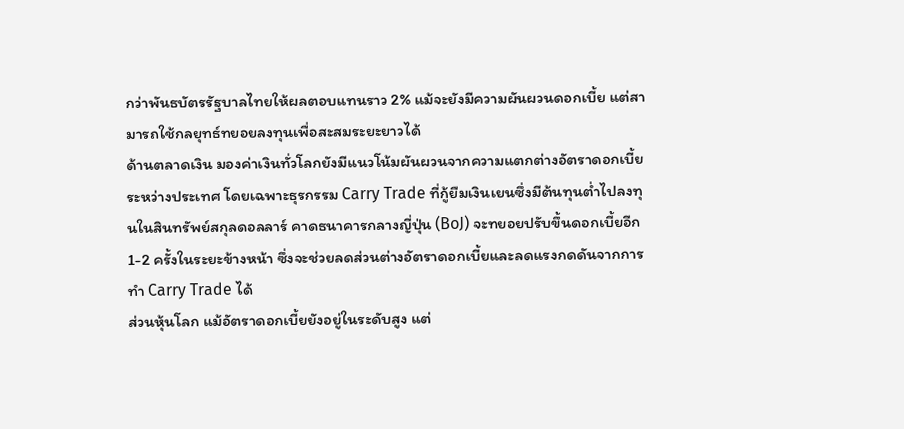กว่าพันธบัตรรัฐบาลไทยให้ผลตอบแทนราว 2% แม้จะยังมีความผันผวนดอกเบี้ย แต่สามารถใช้กลยุทธ์ทยอยลงทุนเพื่อสะสมระยะยาวได้
ด้านตลาดเงิน มองค่าเงินทั่วโลกยังมีแนวโน้มผันผวนจากความแตกต่างอัตราดอกเบี้ยระหว่างประเทศ โดยเฉพาะธุรกรรม Carry Trade ที่กู้ยืมเงินเยนซึ่งมีต้นทุนต่ำไปลงทุนในสินทรัพย์สกุลดอลลาร์ คาดธนาคารกลางญี่ปุ่น (BoJ) จะทยอยปรับขึ้นดอกเบี้ยอีก 1-2 ครั้งในระยะข้างหน้า ซึ่งจะช่วยลดส่วนต่างอัตราดอกเบี้ยและลดแรงกดดันจากการทำ Carry Trade ได้
ส่วนหุ้นโลก แม้อัตราดอกเบี้ยยังอยู่ในระดับสูง แต่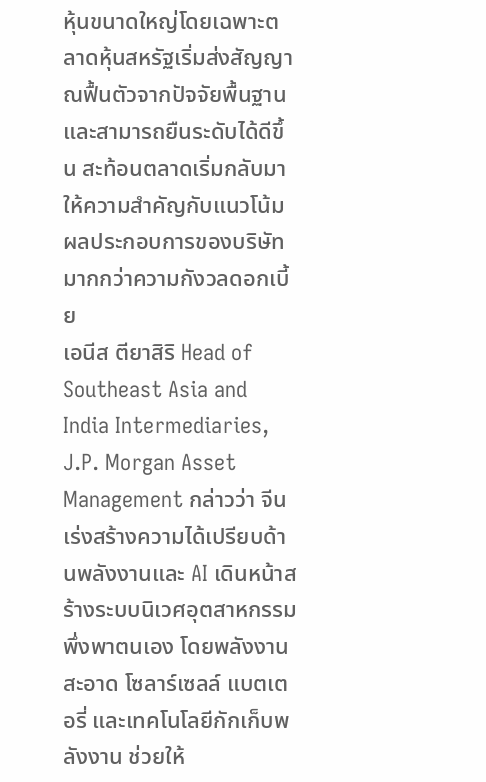หุ้นขนาดใหญ่โดยเฉพาะตลาดหุ้นสหรัฐเริ่มส่งสัญญาณฟื้นตัวจากปัจจัยพื้นฐาน และสามารถยืนระดับได้ดีขึ้น สะท้อนตลาดเริ่มกลับมาให้ความสำคัญกับแนวโน้มผลประกอบการของบริษัทมากกว่าความกังวลดอกเบี้ย
เอนีส ตียาสิริ Head of Southeast Asia and India Intermediaries, J.P. Morgan Asset Management กล่าวว่า จีนเร่งสร้างความได้เปรียบด้านพลังงานและ AI เดินหน้าสร้างระบบนิเวศอุตสาหกรรมพึ่งพาตนเอง โดยพลังงานสะอาด โซลาร์เซลล์ แบตเตอรี่ และเทคโนโลยีกักเก็บพลังงาน ช่วยให้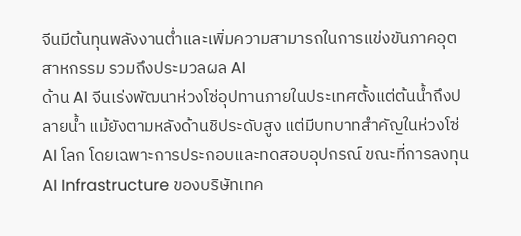จีนมีต้นทุนพลังงานต่ำและเพิ่มความสามารถในการแข่งขันภาคอุตสาหกรรม รวมถึงประมวลผล AI
ด้าน AI จีนเร่งพัฒนาห่วงโซ่อุปทานภายในประเทศตั้งแต่ต้นน้ำถึงปลายน้ำ แม้ยังตามหลังด้านชิประดับสูง แต่มีบทบาทสำคัญในห่วงโซ่ AI โลก โดยเฉพาะการประกอบและทดสอบอุปกรณ์ ขณะที่การลงทุน AI Infrastructure ของบริษัทเทค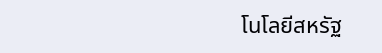โนโลยีสหรัฐ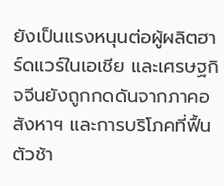ยังเป็นแรงหนุนต่อผู้ผลิตฮาร์ดแวร์ในเอเชีย และเศรษฐกิจจีนยังถูกกดดันจากภาคอสังหาฯ และการบริโภคที่ฟื้นตัวช้า